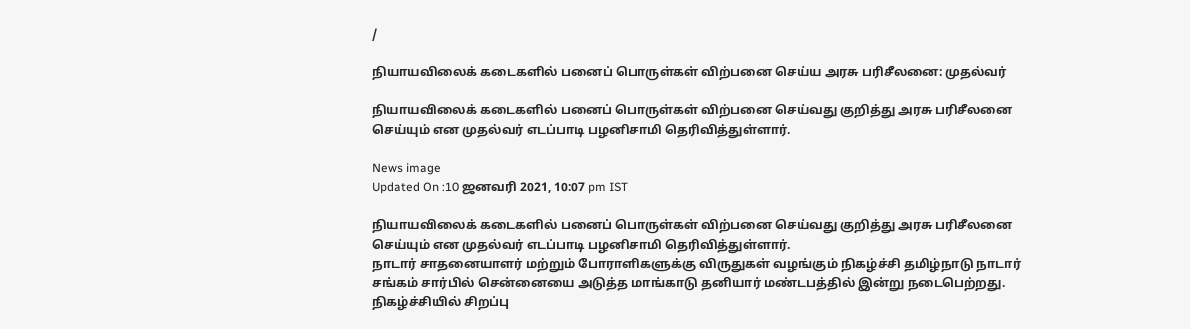/

நியாயவிலைக் கடைகளில் பனைப் பொருள்கள் விற்பனை செய்ய அரசு பரிசீலனை: முதல்வர்

நியாயவிலைக் கடைகளில் பனைப் பொருள்கள் விற்பனை செய்வது குறித்து அரசு பரிசீலனை செய்யும் என முதல்வர் எடப்பாடி பழனிசாமி தெரிவித்துள்ளார்.

News image
Updated On :10 ஜனவரி 2021, 10:07 pm IST

நியாயவிலைக் கடைகளில் பனைப் பொருள்கள் விற்பனை செய்வது குறித்து அரசு பரிசீலனை செய்யும் என முதல்வர் எடப்பாடி பழனிசாமி தெரிவித்துள்ளார்.
நாடார் சாதனையாளர் மற்றும் போராளிகளுக்கு விருதுகள் வழங்கும் நிகழ்ச்சி தமிழ்நாடு நாடார் சங்கம் சார்பில் சென்னையை அடுத்த மாங்காடு தனியார் மண்டபத்தில் இன்று நடைபெற்றது.
நிகழ்ச்சியில் சிறப்பு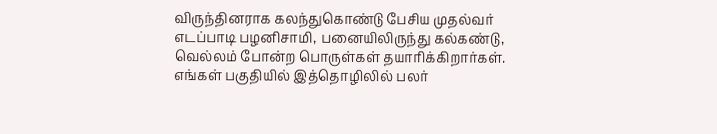விருந்தினராக கலந்துகொண்டு பேசிய முதல்வர் எடப்பாடி பழனிசாமி, பனையிலிருந்து கல்கண்டு, வெல்லம் போன்ற பொருள்கள் தயாரிக்கிறார்கள்.
எங்கள் பகுதியில் இத்தொழிலில் பலர்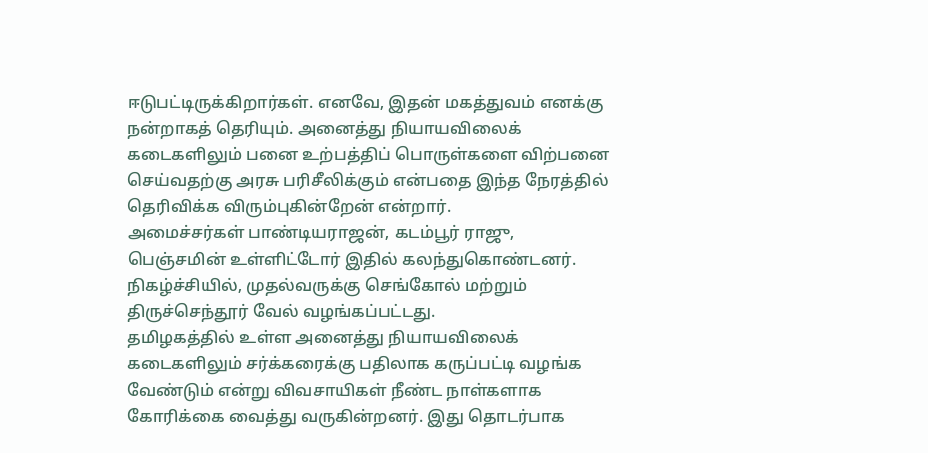ஈடுபட்டிருக்கிறார்கள். எனவே, இதன் மகத்துவம் எனக்கு நன்றாகத் தெரியும். அனைத்து நியாயவிலைக் கடைகளிலும் பனை உற்பத்திப் பொருள்களை விற்பனை செய்வதற்கு அரசு பரிசீலிக்கும் என்பதை இந்த நேரத்தில் தெரிவிக்க விரும்புகின்றேன் என்றார்.
அமைச்சர்கள் பாண்டியராஜன், கடம்பூர் ராஜு, பெஞ்சமின் உள்ளிட்டோர் இதில் கலந்துகொண்டனர். நிகழ்ச்சியில், முதல்வருக்கு செங்கோல் மற்றும் திருச்செந்தூர் வேல் வழங்கப்பட்டது.
தமிழகத்தில் உள்ள அனைத்து நியாயவிலைக் கடைகளிலும் சர்க்கரைக்கு பதிலாக கருப்பட்டி வழங்க வேண்டும் என்று விவசாயிகள் நீண்ட நாள்களாக கோரிக்கை வைத்து வருகின்றனர். இது தொடர்பாக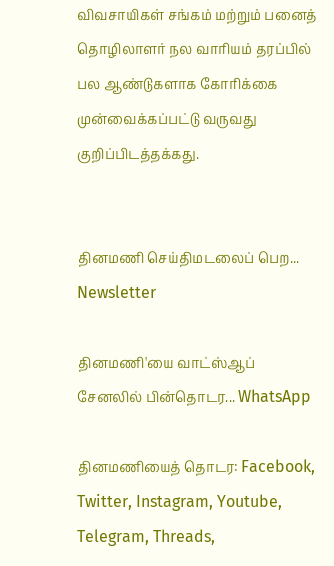விவசாயிகள் சங்கம் மற்றும் பனைத் தொழிலாளர் நல வாரியம் தரப்பில் பல ஆண்டுகளாக கோரிக்கை முன்வைக்கப்பட்டு வருவது குறிப்பிடத்தக்கது.


தினமணி செய்திமடலைப் பெற... Newsletter

தினமணி'யை வாட்ஸ்ஆப் சேனலில் பின்தொடர... WhatsApp

தினமணியைத் தொடர: Facebook, Twitter, Instagram, Youtube, Telegram, Threads,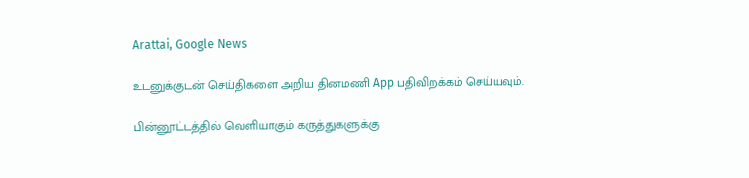Arattai, Google News

உடனுக்குடன் செய்திகளை அறிய தினமணி App பதிவிறக்கம் செய்யவும்.

பின்னூட்டத்தில் வெளியாகும் கருத்துகளுக்கு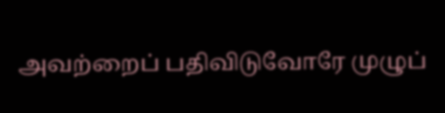அவற்றைப் பதிவிடுவோரே முழுப்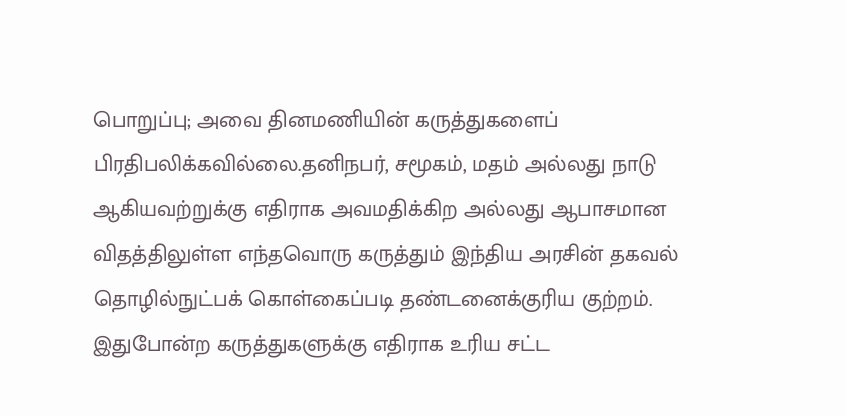பொறுப்பு; அவை தினமணியின் கருத்துகளைப் பிரதிபலிக்கவில்லை.தனிநபர், சமூகம், மதம் அல்லது நாடு ஆகியவற்றுக்கு எதிராக அவமதிக்கிற அல்லது ஆபாசமான விதத்திலுள்ள எந்தவொரு கருத்தும் இந்திய அரசின் தகவல் தொழில்நுட்பக் கொள்கைப்படி தண்டனைக்குரிய குற்றம். இதுபோன்ற கருத்துகளுக்கு எதிராக உரிய சட்ட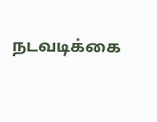நடவடிக்கை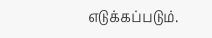எடுக்கப்படும்.